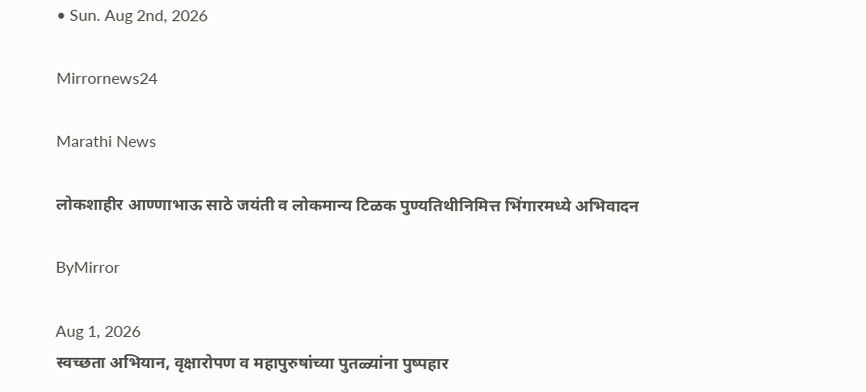• Sun. Aug 2nd, 2026

Mirrornews24

Marathi News

लोकशाहीर आण्णाभाऊ साठे जयंती व लोकमान्य टिळक पुण्यतिथीनिमित्त भिंगारमध्ये अभिवादन

ByMirror

Aug 1, 2026
स्वच्छता अभियान, वृक्षारोपण व महापुरुषांच्या पुतळ्यांना पुष्पहार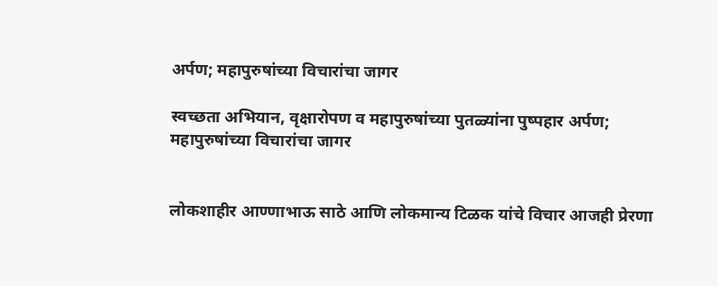अर्पण; महापुरुषांच्या विचारांचा जागर

स्वच्छता अभियान, वृक्षारोपण व महापुरुषांच्या पुतळ्यांना पुष्पहार अर्पण; महापुरुषांच्या विचारांचा जागर


लोकशाहीर आण्णाभाऊ साठे आणि लोकमान्य टिळक यांचे विचार आजही प्रेरणा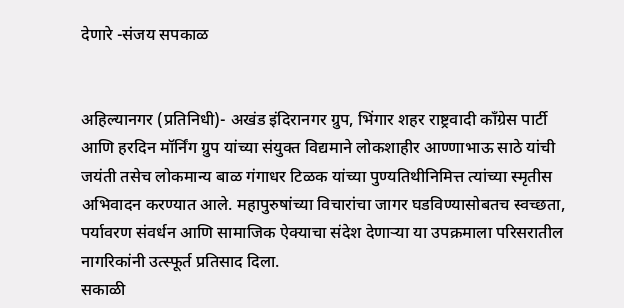देणारे -संजय सपकाळ


अहिल्यानगर (प्रतिनिधी)- अखंड इंदिरानगर ग्रुप, भिंगार शहर राष्ट्रवादी काँग्रेस पार्टी आणि हरदिन मॉर्निंग ग्रुप यांच्या संयुक्त विद्यमाने लोकशाहीर आण्णाभाऊ साठे यांची जयंती तसेच लोकमान्य बाळ गंगाधर टिळक यांच्या पुण्यतिथीनिमित्त त्यांच्या स्मृतीस अभिवादन करण्यात आले. महापुरुषांच्या विचारांचा जागर घडविण्यासोबतच स्वच्छता, पर्यावरण संवर्धन आणि सामाजिक ऐक्याचा संदेश देणाऱ्या या उपक्रमाला परिसरातील नागरिकांनी उत्स्फूर्त प्रतिसाद दिला.
सकाळी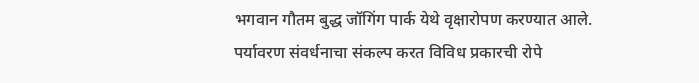भगवान गौतम बुद्ध जॉगिंग पार्क येथे वृक्षारोपण करण्यात आले. पर्यावरण संवर्धनाचा संकल्प करत विविध प्रकारची रोपे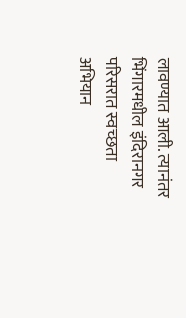लावण्यात आली. त्यानंतर भिंगारमधील इंदिरानगर परिसरात स्वच्छता अभियान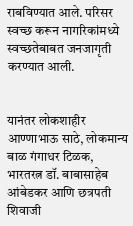राबविण्यात आले. परिसर स्वच्छ करून नागरिकांमध्ये स्वच्छतेबाबत जनजागृती करण्यात आली.


यानंतर लोकशाहीर आण्णाभाऊ साठे, लोकमान्य बाळ गंगाधर टिळक, भारतरत्न डॉ. बाबासाहेब आंबेडकर आणि छत्रपती शिवाजी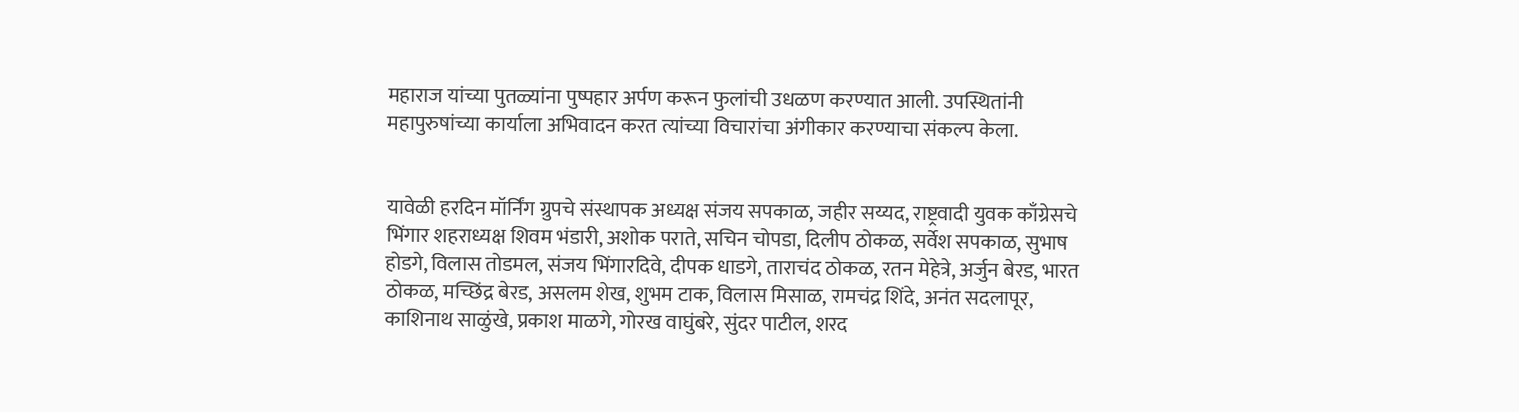महाराज यांच्या पुतळ्यांना पुष्पहार अर्पण करून फुलांची उधळण करण्यात आली. उपस्थितांनी महापुरुषांच्या कार्याला अभिवादन करत त्यांच्या विचारांचा अंगीकार करण्याचा संकल्प केला.


यावेळी हरदिन मॉर्निंग ग्रुपचे संस्थापक अध्यक्ष संजय सपकाळ, जहीर सय्यद, राष्ट्रवादी युवक काँग्रेसचे भिंगार शहराध्यक्ष शिवम भंडारी, अशोक पराते, सचिन चोपडा, दिलीप ठोकळ, सर्वेश सपकाळ, सुभाष होडगे, विलास तोडमल, संजय भिंगारदिवे, दीपक धाडगे, ताराचंद ठोकळ, रतन मेहेत्रे, अर्जुन बेरड, भारत ठोकळ, मच्छिंद्र बेरड, असलम शेख, शुभम टाक, विलास मिसाळ, रामचंद्र शिंदे, अनंत सदलापूर, काशिनाथ साळुंखे, प्रकाश माळगे, गोरख वाघुंबरे, सुंदर पाटील, शरद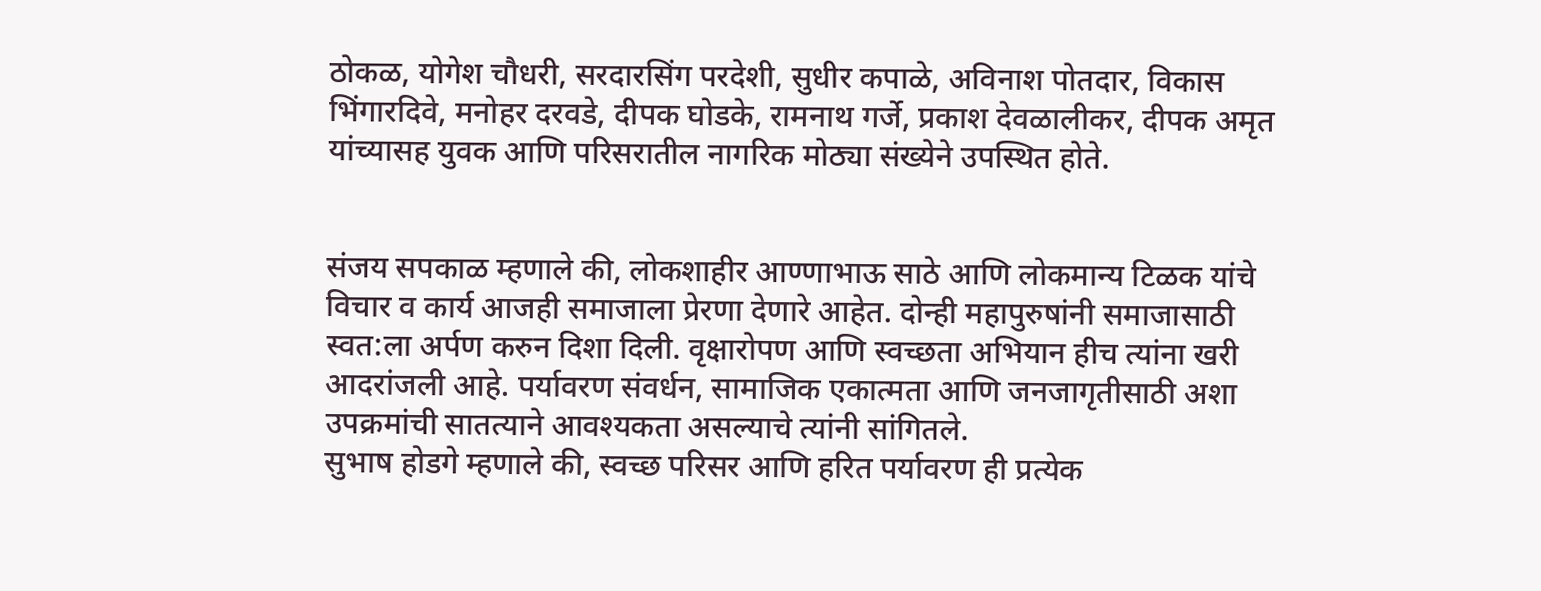ठोकळ, योगेश चौधरी, सरदारसिंग परदेशी, सुधीर कपाळे, अविनाश पोतदार, विकास भिंगारदिवे, मनोहर दरवडे, दीपक घोडके, रामनाथ गर्जे, प्रकाश देवळालीकर, दीपक अमृत यांच्यासह युवक आणि परिसरातील नागरिक मोठ्या संख्येने उपस्थित होते.


संजय सपकाळ म्हणाले की, लोकशाहीर आण्णाभाऊ साठे आणि लोकमान्य टिळक यांचे विचार व कार्य आजही समाजाला प्रेरणा देणारे आहेत. दोन्ही महापुरुषांनी समाजासाठी स्वत:ला अर्पण करुन दिशा दिली. वृक्षारोपण आणि स्वच्छता अभियान हीच त्यांना खरी आदरांजली आहे. पर्यावरण संवर्धन, सामाजिक एकात्मता आणि जनजागृतीसाठी अशा उपक्रमांची सातत्याने आवश्‍यकता असल्याचे त्यांनी सांगितले.
सुभाष होडगे म्हणाले की, स्वच्छ परिसर आणि हरित पर्यावरण ही प्रत्येक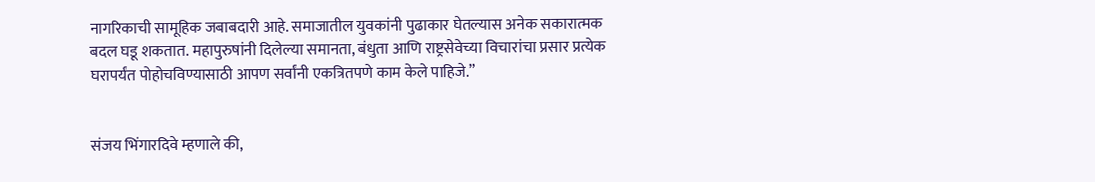नागरिकाची सामूहिक जबाबदारी आहे. समाजातील युवकांनी पुढाकार घेतल्यास अनेक सकारात्मक बदल घडू शकतात. महापुरुषांनी दिलेल्या समानता, बंधुता आणि राष्ट्रसेवेच्या विचारांचा प्रसार प्रत्येक घरापर्यंत पोहोचविण्यासाठी आपण सर्वांनी एकत्रितपणे काम केले पाहिजे.”


संजय भिंगारदिवे म्हणाले की,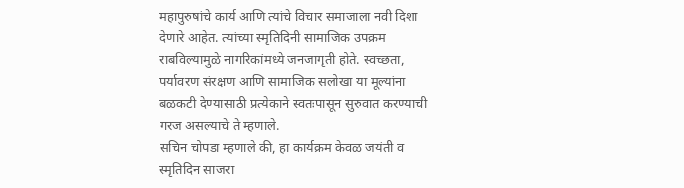महापुरुषांचे कार्य आणि त्यांचे विचार समाजाला नवी दिशा देणारे आहेत. त्यांच्या स्मृतिदिनी सामाजिक उपक्रम राबविल्यामुळे नागरिकांमध्ये जनजागृती होते. स्वच्छता, पर्यावरण संरक्षण आणि सामाजिक सलोखा या मूल्यांना बळकटी देण्यासाठी प्रत्येकाने स्वतःपासून सुरुवात करण्याची गरज असल्याचे ते म्हणाले.
सचिन चोपडा म्हणाले की, हा कार्यक्रम केवळ जयंती व स्मृतिदिन साजरा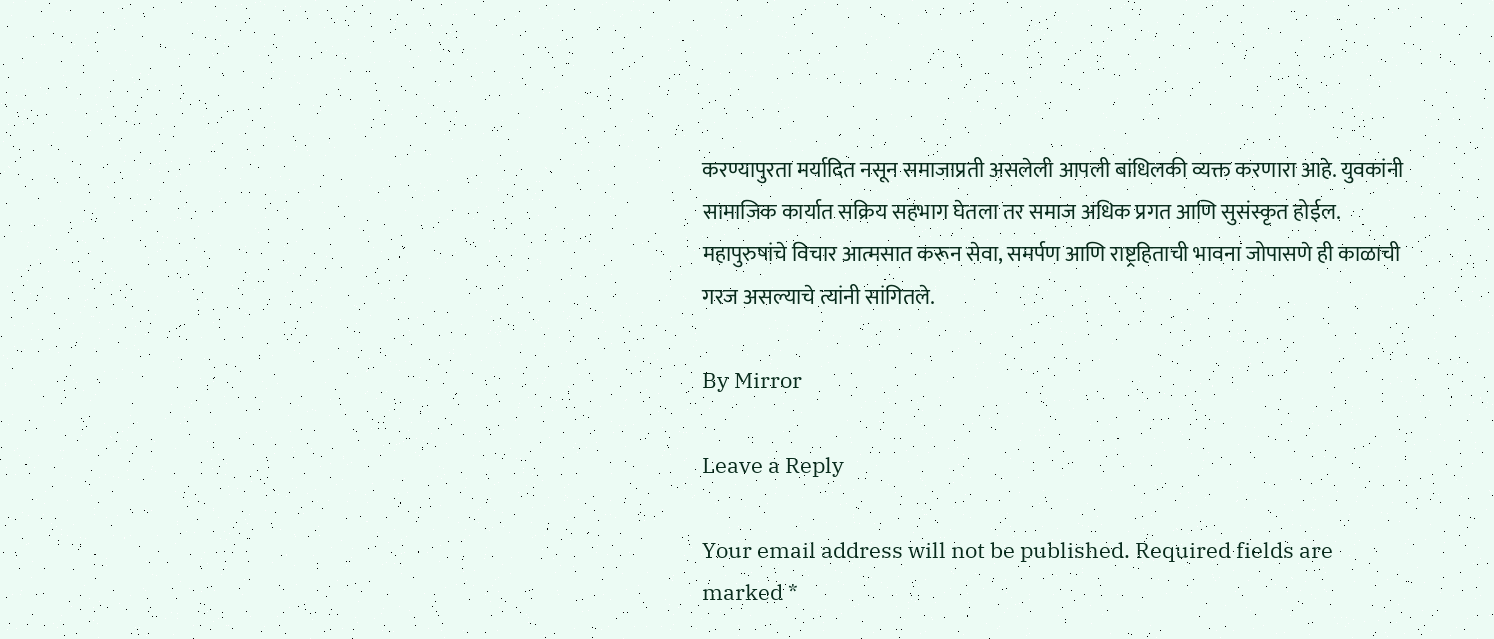करण्यापुरता मर्यादित नसून समाजाप्रती असलेली आपली बांधिलकी व्यक्त करणारा आहे. युवकांनी सामाजिक कार्यात सक्रिय सहभाग घेतला तर समाज अधिक प्रगत आणि सुसंस्कृत होईल. महापुरुषांचे विचार आत्मसात करून सेवा, समर्पण आणि राष्ट्रहिताची भावना जोपासणे ही काळाची गरज असल्याचे त्यांनी सांगितले.

By Mirror

Leave a Reply

Your email address will not be published. Required fields are marked *